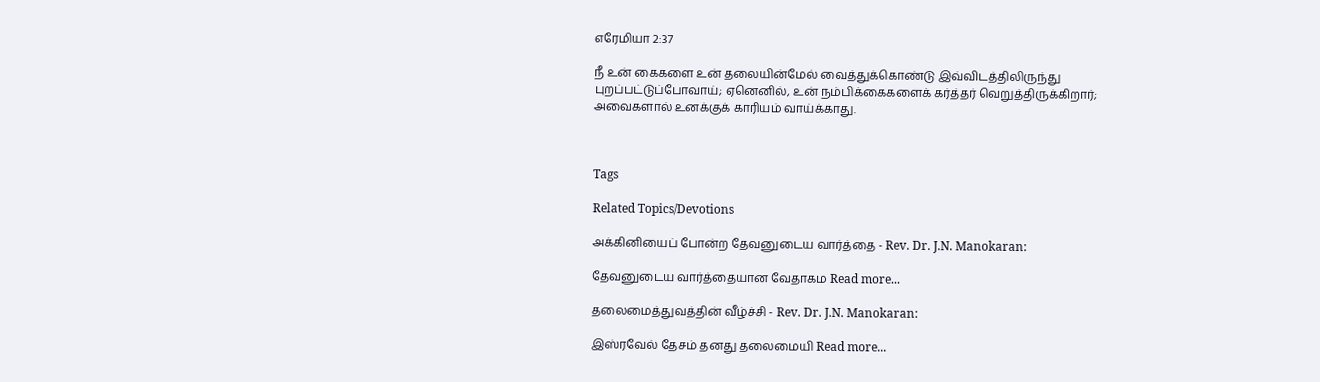எரேமியா 2:37

நீ உன் கைகளை உன் தலையின்மேல் வைத்துக்கொண்டு இவ்விடத்திலிருந்து புறப்பட்டுப்போவாய்; ஏனெனில், உன் நம்பிக்கைகளைக் கர்த்தர் வெறுத்திருக்கிறார்; அவைகளால் உனக்குக் காரியம் வாய்க்காது.



Tags

Related Topics/Devotions

அக்கினியைப் போன்ற தேவனுடைய வார்த்தை - Rev. Dr. J.N. Manokaran:

தேவனுடைய வார்த்தையான வேதாகம Read more...

தலைமைத்துவத்தின் வீழ்ச்சி - Rev. Dr. J.N. Manokaran:

இஸ்ரவேல் தேசம் தனது தலைமையி Read more...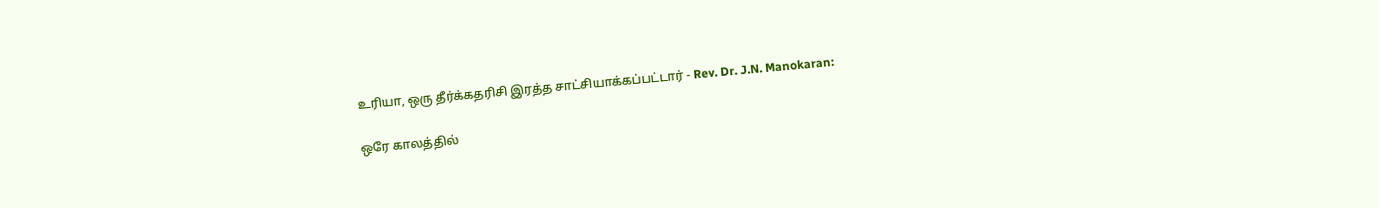உரியா, ஒரு தீர்க்கதரிசி இரத்த சாட்சியாக்கப்பட்டார் - Rev. Dr. J.N. Manokaran:

ஒரே காலத்தில்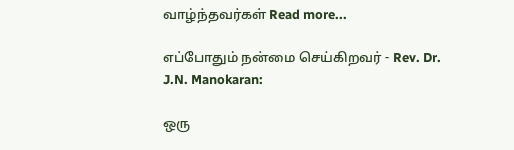வாழ்ந்தவர்கள் Read more...

எப்போதும் நன்மை செய்கிறவர் - Rev. Dr. J.N. Manokaran:

ஒரு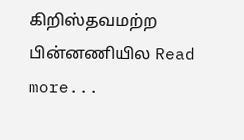கிறிஸ்தவமற்ற பின்னணியில Read more...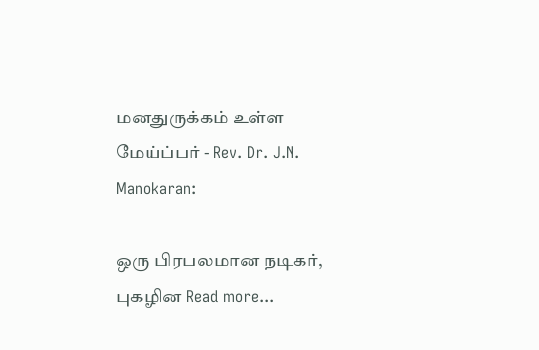மனதுருக்கம் உள்ள மேய்ப்பர் - Rev. Dr. J.N. Manokaran:

ஒரு பிரபலமான நடிகர், புகழின Read more...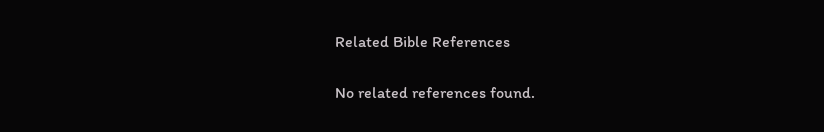Related Bible References

No related references found.